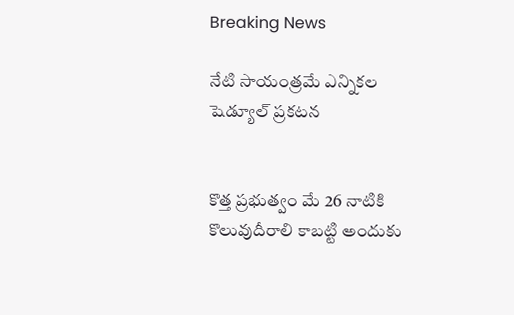Breaking News

నేటి సాయంత్రమే ఎన్నికల షెడ్యూల్ ప్రకటన


కొత్త ప్రభుత్వం మే 26 నాటికి కొలువుదీరాలి కాబట్టి అందుకు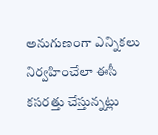అనుగుణంగా ఎన్నికలు నిర్వహించేలా ఈసీ కసరత్తు చేస్తున్నట్లు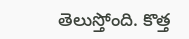తెలుస్తోంది. కొత్త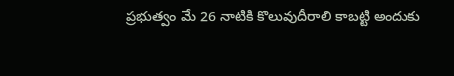ప్రభుత్వం మే 26 నాటికి కొలువుదీరాలి కాబట్టి అందుకు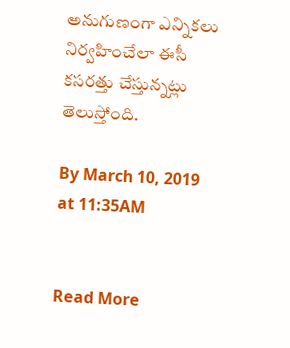అనుగుణంగా ఎన్నికలు నిర్వహించేలా ఈసీ కసరత్తు చేస్తున్నట్లు తెలుస్తోంది.

By March 10, 2019 at 11:35AM


Read More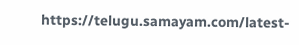https://telugu.samayam.com/latest-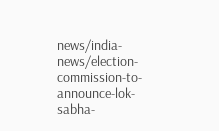news/india-news/election-commission-to-announce-lok-sabha-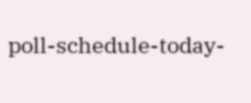poll-schedule-today-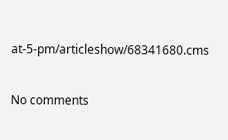at-5-pm/articleshow/68341680.cms

No comments